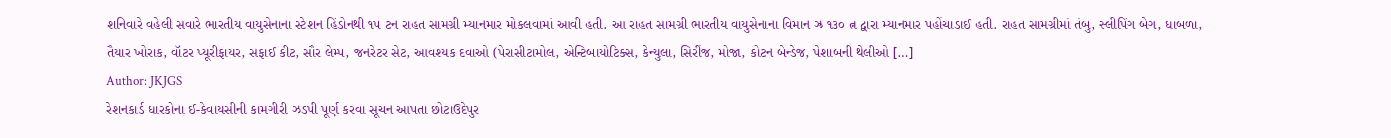શનિવારે વહેલી સવારે ભારતીય વાયુસેનાના સ્ટેશન હિંડોનથી ૧૫ ટન રાહત સામગ્રી મ્યાનમાર મોકલવામાં આવી હતી. આ રાહત સામગ્રી ભારતીય વાયુસેનાના વિમાન ઝ્ર ૧૩૦ ત્ન દ્વારા મ્યાનમાર પહોંચાડાઈ હતી. રાહત સામગ્રીમાં તંબુ, સ્લીપિંગ બેગ, ધાબળા, તૈયાર ખોરાક, વૉટર પ્યૂરીફાયર, સફાઈ કીટ, સૌર લેમ્પ, જનરેટર સેટ, આવશ્યક દવાઓ (પેરાસીટામોલ, એન્ટિબાયોટિક્સ, કેન્યુલા, સિરીંજ, મોજા, કોટન બેન્ડેજ, પેશાબની થેલીઓ […]
Author: JKJGS
રેશનકાર્ડ ધારકોના ઈ-કેવાયસીની કામગીરી ઝડપી પૂર્ણ કરવા સૂચન આપતા છોટાઉદેપુર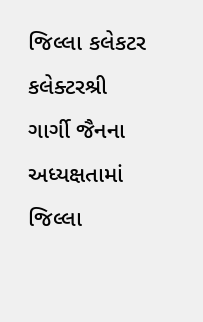જિલ્લા કલેકટર
કલેક્ટરશ્રી ગાર્ગી જૈનના અધ્યક્ષતામાં જિલ્લા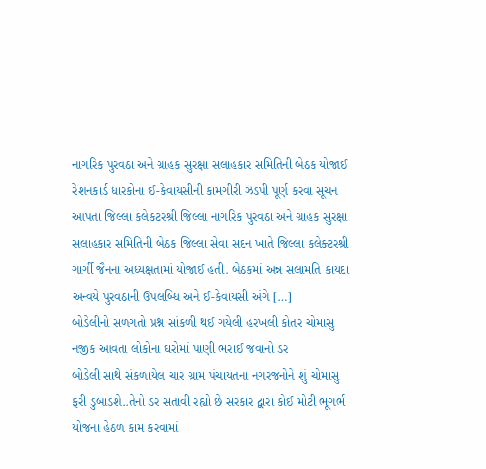નાગરિક પુરવઠા અને ગ્રાહક સુરક્ષા સલાહકાર સમિતિની બેઠક યોજાઈ રેશનકાર્ડ ધારકોના ઈ-કેવાયસીની કામગીરી ઝડપી પૂર્ણ કરવા સૂચન આપતા જિલ્લા કલેકટરશ્રી જિલ્લા નાગરિક પુરવઠા અને ગ્રાહક સુરક્ષા સલાહકાર સમિતિની બેઠક જિલ્લા સેવા સદન ખાતે જિલ્લા કલેક્ટરશ્રી ગાર્ગી જૈનના અધ્યક્ષતામાં યોજાઈ હતી. બેઠકમાં અન્ન સલામતિ કાયદા અન્વયે પુરવઠાની ઉપલબ્ધિ અને ઈ-કેવાયસી અંગે […]
બોડેલીનો સળગતો પ્રશ્ન સાંકળી થઈ ગયેલી હરખલી કોતર ચોમાસુ નજીક આવતા લોકોના ઘરોમાં પાણી ભરાઈ જવાનો ડર
બોડેલી સાથે સંકળાયેલ ચાર ગ્રામ પંચાયતના નગરજનોને શું ચોમાસુ ફરી ડુબાડશે..તેનો ડર સતાવી રહ્યો છે સરકાર દ્વારા કોઈ મોટી ભૂગર્ભ યોજના હેઠળ કામ કરવામાં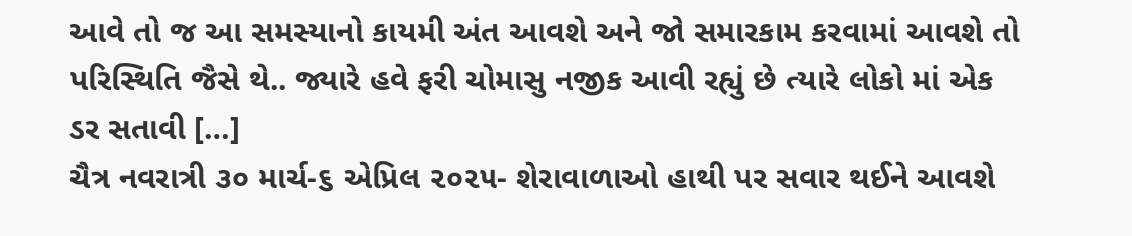આવે તો જ આ સમસ્યાનો કાયમી અંત આવશે અને જો સમારકામ કરવામાં આવશે તો પરિસ્થિતિ જૈસે થે.. જ્યારે હવે ફરી ચોમાસુ નજીક આવી રહ્યું છે ત્યારે લોકો માં એક ડર સતાવી […]
ચૈત્ર નવરાત્રી ૩૦ માર્ચ-૬ એપ્રિલ ૨૦૨૫- શેરાવાળાઓ હાથી પર સવાર થઈને આવશે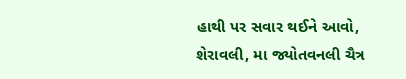હાથી પર સવાર થઈને આવો, શેરાવલી, મા જ્યોતવનલી ચૈત્ર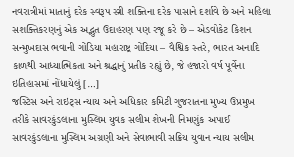નવરાત્રીમાં માતાનું દરેક સ્વરૂપ સ્ત્રી શક્તિના દરેક પાસાને દર્શાવે છે અને મહિલા સશક્તિકરણનું એક અદ્ભુત ઉદાહરણ પણ રજૂ કરે છે – એડવોકેટ કિશન સન્મુખદાસ ભવાની ગોંડિયા મહારાષ્ટ્ર ગોંદિયા – વૈશ્વિક સ્તરે, ભારત અનાદિ કાળથી આધ્યાત્મિકતા અને શ્રદ્ધાનું પ્રતીક રહ્યું છે, જે હજારો વર્ષ પૂર્વેના ઇતિહાસમાં નોંધાયેલું […]
જસ્ટિસ અને રાઇટ્સ ન્યાય અને અધિકાર કમિટી ગુજરાતના મુખ્ય ઉપ્રમુખ તરીકે સાવરકુંડલાના મુસ્લિમ યુવક સલીમ શેખની નિમણુંક અપાઈ
સાવરકુંડલાના મુસ્લિમ અગ્રણી અને સેવાભાવી સક્રિય યુવાન ન્યાય સલીમ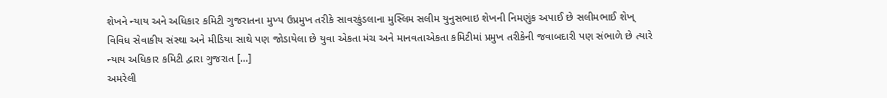શેખને ન્યાય અને અધિકાર કમિટી ગુજરાતના મુખ્ય ઉપ્રમુખ તરીકે સાવરકુંડલાના મુસ્લિમ સલીમ યુનુસભાઇ શેખની નિમણુંક અપાઈ છે સલીમભાઈ શેખ્ વિવિધ સેવાકીય સંસ્થા અને મીડિયા સાથે પણ જોડાયેલા છે યુવા એકતા મંચ અને માનવતાએકતા કમિટીમાં પ્રમુખ તરીકેની જવાબદારી પણ સંભાળે છે ત્યારે ન્યાય અધિકાર કમિટી દ્વારા ગુજરાત […]
અમરેલી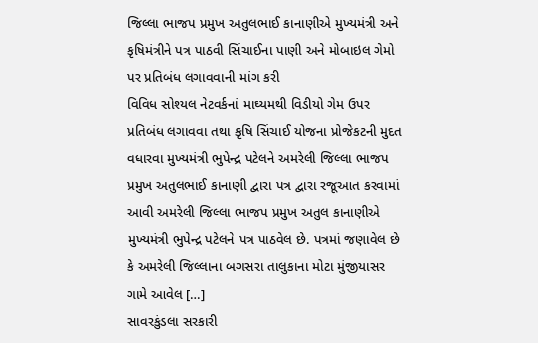જિલ્લા ભાજપ પ્રમુખ અતુલભાઈ કાનાણીએ મુખ્યમંત્રી અને કૃષિમંત્રીને પત્ર પાઠવી સિંચાઈના પાણી અને મોબાઇલ ગેમો પર પ્રતિબંધ લગાવવાની માંગ કરી
વિવિધ સોશ્યલ નેટવર્કનાં માઘ્યમથી વિડીયો ગેમ ઉપર પ્રતિબંધ લગાવવા તથા કૃષિ સિંચાઈ યોજના પ્રોજેકટની મુદત વધારવા મુખ્યમંત્રી ભુપેન્દ્ર પટેલને અમરેલી જિલ્લા ભાજપ પ્રમુખ અતુલભાઈ કાનાણી દ્વારા પત્ર દ્વારા રજૂઆત કરવામાં આવી અમરેલી જિલ્લા ભાજપ પ્રમુખ અતુલ કાનાણીએ મુખ્યમંત્રી ભુપેન્દ્ર પટેલને પત્ર પાઠવેલ છે. પત્રમાં જણાવેલ છે કે અમરેલી જિલ્લાના બગસરા તાલુકાના મોટા મુંજીયાસર ગામે આવેલ […]
સાવરકુંડલા સરકારી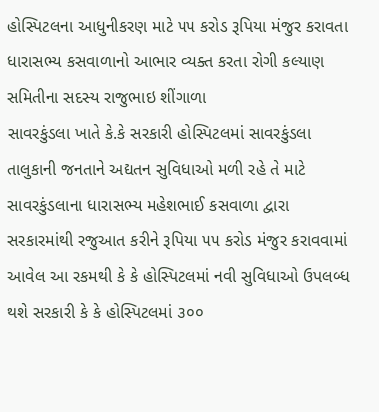હોસ્પિટલના આધુનીકરણ માટે ૫૫ કરોડ રૂપિયા મંજુર કરાવતા ધારાસભ્ય કસવાળાનો આભાર વ્યક્ત કરતા રોગી કલ્યાણ સમિતીના સદસ્ય રાજુભાઇ શીંગાળા
સાવરકુંડલા ખાતે કે.કે સરકારી હોસ્પિટલમાં સાવરકુંડલા તાલુકાની જનતાને અદ્યતન સુવિધાઓ મળી રહે તે માટે સાવરકુંડલાના ધારાસભ્ય મહેશભાઈ કસવાળા દ્વારા સરકારમાંથી રજુઆત કરીને રૂપિયા ૫૫ કરોડ મંજુર કરાવવામાં આવેલ આ રકમથી કે કે હોસ્પિટલમાં નવી સુવિધાઓ ઉપલબ્ધ થશે સરકારી કે કે હોસ્પિટલમાં ૩૦૦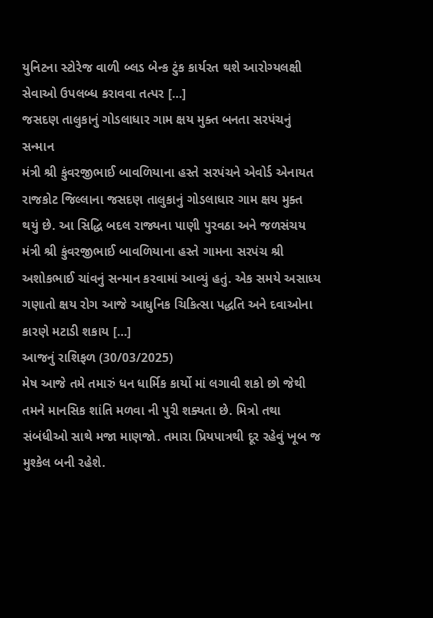યુનિટના સ્ટોરેજ વાળી બ્લડ બેન્ક ટુંક કાર્યરત થશે આરોગ્યલક્ષી સેવાઓ ઉપલબ્ધ કરાવવા તત્પર […]
જસદણ તાલુકાનું ગોડલાધાર ગામ ક્ષય મુક્ત બનતા સરપંચનું સન્માન
મંત્રી શ્રી કુંવરજીભાઈ બાવળિયાના હસ્તે સરપંચને એવોર્ડ એનાયત રાજકોટ જિલ્લાના જસદણ તાલુકાનું ગોડલાધાર ગામ ક્ષય મુક્ત થયું છે. આ સિદ્ધિ બદલ રાજ્યના પાણી પુરવઠા અને જળસંચય મંત્રી શ્રી કુંવરજીભાઈ બાવળિયાના હસ્તે ગામના સરપંચ શ્રી અશોકભાઈ ચાંવનું સન્માન કરવામાં આવ્યું હતું. એક સમયે અસાધ્ય ગણાતો ક્ષય રોગ આજે આધુનિક ચિકિત્સા પદ્ધતિ અને દવાઓના કારણે મટાડી શકાય […]
આજનું રાશિફળ (30/03/2025)
મેષ આજે તમે તમારું ધન ધાર્મિક કાર્યો માં લગાવી શકો છો જેથી તમને માનસિક શાંતિ મળવા ની પુરી શક્યતા છે. મિત્રો તથા સંબંધીઓ સાથે મજા માણજો. તમારા પ્રિયપાત્રથી દૂર રહેવું ખૂબ જ મુશ્કેલ બની રહેશે.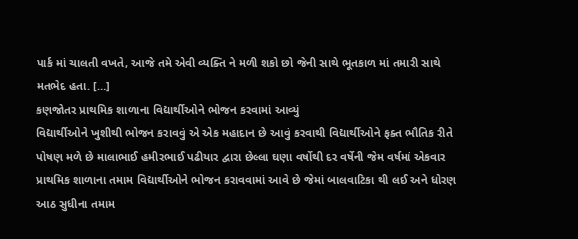પાર્ક માં ચાલતી વખતે, આજે તમે એવી વ્યક્તિ ને મળી શકો છો જેની સાથે ભૂતકાળ માં તમારી સાથે મતભેદ હતા. […]
કણજોતર પ્રાથમિક શાળાના વિદ્યાર્થીઓને ભોજન કરવામાં આવ્યું
વિદ્યાર્થીઓને ખુશીથી ભોજન કરાવવું એ એક મહાદાન છે આવું કરવાથી વિદ્યાર્થીઓને ફક્ત ભૌતિક રીતે પોષણ મળે છે માલાભાઈ હમીરભાઈ પઢીયાર દ્વારા છેલ્લા ઘણા વર્ષોથી દર વર્ષેની જેમ વર્ષમાં એકવાર પ્રાથમિક શાળાના તમામ વિદ્યાર્થીઓને ભોજન કરાવવામાં આવે છે જેમાં બાલવાટિકા થી લઈ અને ધોરણ આઠ સુધીના તમામ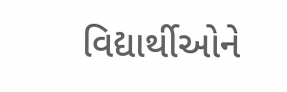વિદ્યાર્થીઓને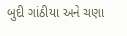બુદી ગાંઠીયા અને ચણા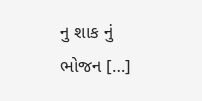નુ શાક નું ભોજન […]